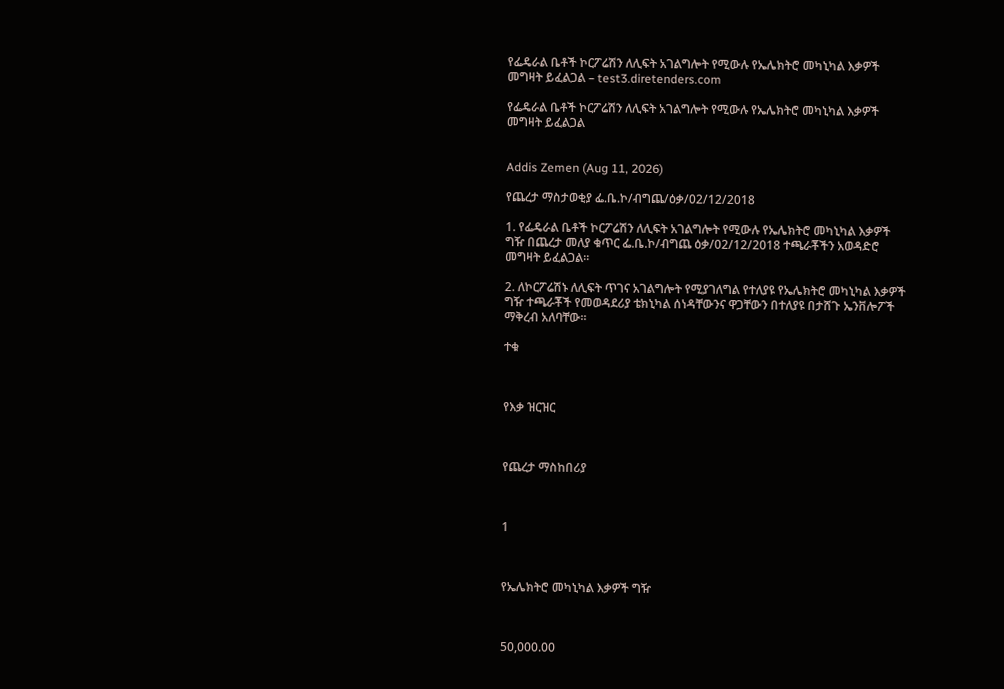የፌዴራል ቤቶች ኮርፖሬሽን ለሊፍት አገልግሎት የሚውሉ የኤሌክትሮ መካኒካል እቃዎች መግዛት ይፈልጋል – test3.diretenders.com

የፌዴራል ቤቶች ኮርፖሬሽን ለሊፍት አገልግሎት የሚውሉ የኤሌክትሮ መካኒካል እቃዎች መግዛት ይፈልጋል


Addis Zemen (Aug 11, 2026)

የጨረታ ማስታወቂያ ፌ.ቤ.ኮ/ብግጨ/ዕቃ/02/12/2018

1. የፌዴራል ቤቶች ኮርፖሬሽን ለሊፍት አገልግሎት የሚውሉ የኤሌክትሮ መካኒካል እቃዎች ግዥ በጨረታ መለያ ቁጥር ፌ.ቤ.ኮ/ብግጨ ዕቃ/02/12/2018 ተጫራቾችን አወዳድሮ መግዛት ይፈልጋል።

2. ለኮርፖሬሽኑ ለሊፍት ጥገና አገልግሎት የሚያገለግል የተለያዩ የኤሌክትሮ መካኒካል እቃዎች ግዥ ተጫራቾች የመወዳደሪያ ቴክኒካል ሰነዳቸውንና ዋጋቸውን በተለያዩ በታሸጉ ኤንቨሎፖች ማቅረብ አለባቸው።

ተቁ



የእቃ ዝርዝር



የጨረታ ማስከበሪያ



1



የኤሌክትሮ መካኒካል እቃዎች ግዥ



50,000.00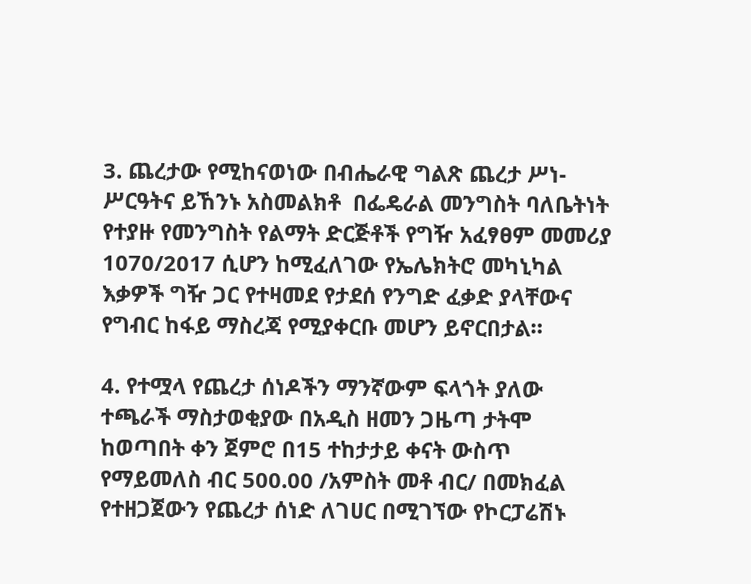3. ጨረታው የሚከናወነው በብሔራዊ ግልጽ ጨረታ ሥነ-ሥርዓትና ይኸንኑ አስመልክቶ  በፌዴራል መንግስት ባለቤትነት የተያዙ የመንግስት የልማት ድርጅቶች የግዥ አፈፃፀም መመሪያ 1070/2017 ሲሆን ከሚፈለገው የኤሌክትሮ መካኒካል እቃዎች ግዥ ጋር የተዛመደ የታደሰ የንግድ ፈቃድ ያላቸውና የግብር ከፋይ ማስረጃ የሚያቀርቡ መሆን ይኖርበታል።

4. የተሟላ የጨረታ ሰነዶችን ማንኛውም ፍላጎት ያለው ተጫራች ማስታወቂያው በአዲስ ዘመን ጋዜጣ ታትሞ ከወጣበት ቀን ጀምሮ በ15 ተከታታይ ቀናት ውስጥ የማይመለስ ብር 500.00 /አምስት መቶ ብር/ በመክፈል የተዘጋጀውን የጨረታ ሰነድ ለገሀር በሚገኘው የኮርፓሬሽኑ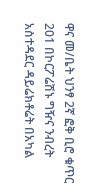ዋና መ/ቤት ህንፃ 2ኛ ፎቅ ቢሮ ቁጥር 201 በኮርፖሬሽኑ ግዥና ንብረት አስተዳደር ዳይሬክቶሬት በአካል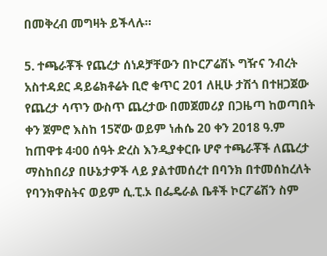በመቅረብ መግዛት ይችላሉ።

5. ተጫራቾች የጨረታ ሰነዶቻቸውን በኮርፖሬሽኑ ግዥና ንብረት አስተዳደር ዳይሬክቶሬት ቢሮ ቁጥር 201 ለዚሁ ታሽጎ በተዘጋጀው የጨረታ ሳጥን ውስጥ ጨረታው በመጀመሪያ በጋዜጣ ከወጣበት ቀን ጀምሮ እስከ 15ኛው ወይም ነሐሴ 20 ቀን 2018 ዓ.ም ከጠዋቱ 4፡00 ሰዓት ድረስ እንዲያቀርቡ ሆኖ ተጫራቾች ለጨረታ ማስከበሪያ በሁኔታዎች ላይ ያልተመሰረተ በባንክ በተመሰከረለት የባንክዋስትና ወይም ሲ.ፒ.ኦ በፌዴራል ቤቶች ኮርፖሬሽን ስም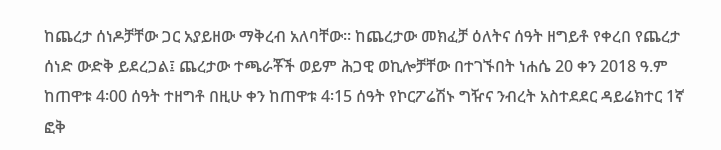ከጨረታ ሰነዶቻቸው ጋር አያይዘው ማቅረብ አለባቸው። ከጨረታው መክፈቻ ዕለትና ሰዓት ዘግይቶ የቀረበ የጨረታ ሰነድ ውድቅ ይደረጋል፤ ጨረታው ተጫራቾች ወይም ሕጋዊ ወኪሎቻቸው በተገኙበት ነሐሴ 20 ቀን 2018 ዓ.ም ከጠዋቱ 4፡00 ሰዓት ተዘግቶ በዚሁ ቀን ከጠዋቱ 4፡15 ሰዓት የኮርፖሬሽኑ ግዥና ንብረት አስተደደር ዳይሬክተር 1ኛ ፎቅ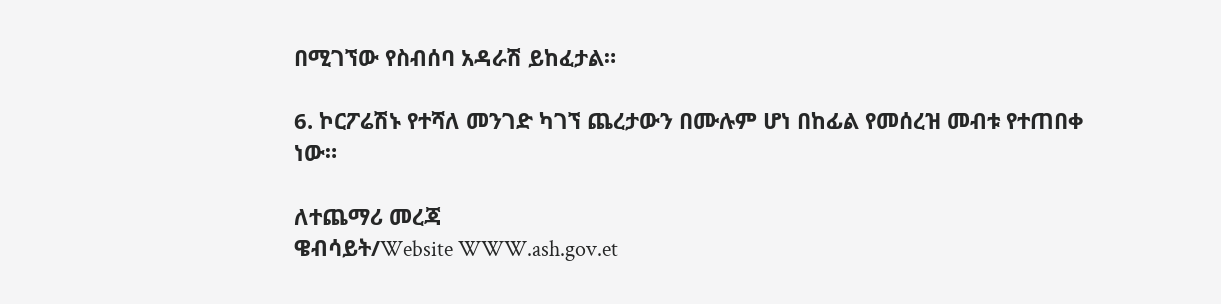በሚገኘው የስብሰባ አዳራሽ ይከፈታል።

6. ኮርፖሬሽኑ የተሻለ መንገድ ካገኘ ጨረታውን በሙሉም ሆነ በከፊል የመሰረዝ መብቱ የተጠበቀ ነው።

ለተጨማሪ መረጃ
ዌብሳይት/Website WWW.ash.gov.et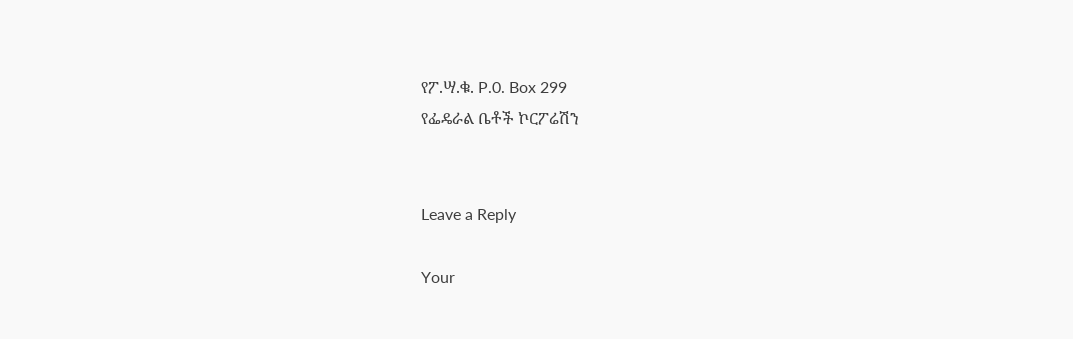የፖ.ሣ.ቁ. P.0. Box 299
የፌዴራል ቤቶች ኮርፖሬሽን


Leave a Reply

Your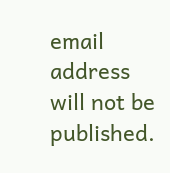email address will not be published.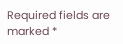Required fields are marked *